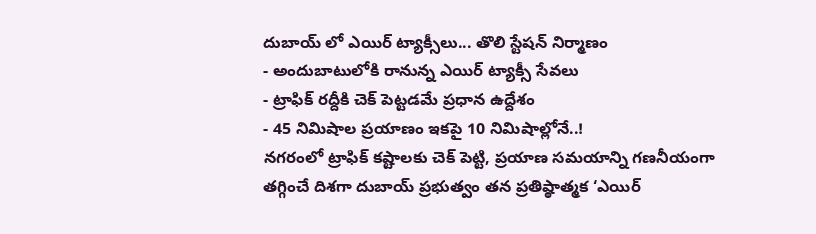దుబాయ్ లో ఎయిర్ ట్యాక్సీలు... తొలి స్టేషన్ నిర్మాణం
- అందుబాటులోకి రానున్న ఎయిర్ ట్యాక్సీ సేవలు
- ట్రాఫిక్ రద్దీకి చెక్ పెట్టడమే ప్రధాన ఉద్దేశం
- 45 నిమిషాల ప్రయాణం ఇకపై 10 నిమిషాల్లోనే..!
నగరంలో ట్రాఫిక్ కష్టాలకు చెక్ పెట్టి, ప్రయాణ సమయాన్ని గణనీయంగా తగ్గించే దిశగా దుబాయ్ ప్రభుత్వం తన ప్రతిష్ఠాత్మక ‘ఎయిర్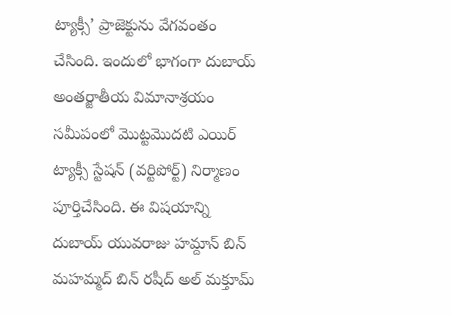ట్యాక్సీ’ ప్రాజెక్టును వేగవంతం చేసింది. ఇందులో భాగంగా దుబాయ్ అంతర్జాతీయ విమానాశ్రయం సమీపంలో మొట్టమొదటి ఎయిర్ ట్యాక్సీ స్టేషన్ (వర్టిపోర్ట్) నిర్మాణం పూర్తిచేసింది. ఈ విషయాన్ని దుబాయ్ యువరాజు హమ్దాన్ బిన్ మహమ్మద్ బిన్ రషీద్ అల్ మక్తూమ్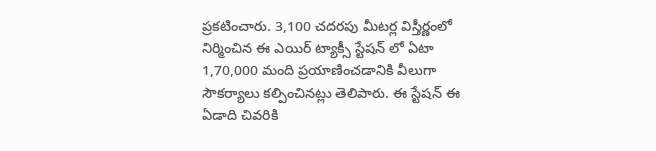ప్రకటించారు. 3,100 చదరపు మీటర్ల విస్తీర్ణంలో నిర్మించిన ఈ ఎయిర్ ట్యాక్సీ స్టేషన్ లో ఏటా 1,70,000 మంది ప్రయాణించడానికి వీలుగా సౌకర్యాలు కల్పించినట్లు తెలిపారు. ఈ స్టేషన్ ఈ ఏడాది చివరికి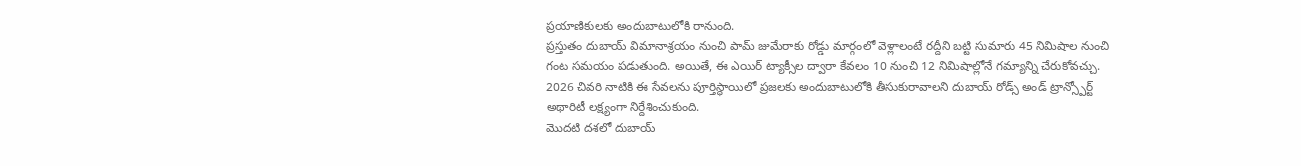ప్రయాణికులకు అందుబాటులోకి రానుంది.
ప్రస్తుతం దుబాయ్ విమానాశ్రయం నుంచి పామ్ జుమేరాకు రోడ్డు మార్గంలో వెళ్లాలంటే రద్దీని బట్టి సుమారు 45 నిమిషాల నుంచి గంట సమయం పడుతుంది. అయితే, ఈ ఎయిర్ ట్యాక్సీల ద్వారా కేవలం 10 నుంచి 12 నిమిషాల్లోనే గమ్యాన్ని చేరుకోవచ్చు. 2026 చివరి నాటికి ఈ సేవలను పూర్తిస్థాయిలో ప్రజలకు అందుబాటులోకి తీసుకురావాలని దుబాయ్ రోడ్స్ అండ్ ట్రాన్స్పోర్ట్ అథారిటీ లక్ష్యంగా నిర్దేశించుకుంది.
మొదటి దశలో దుబాయ్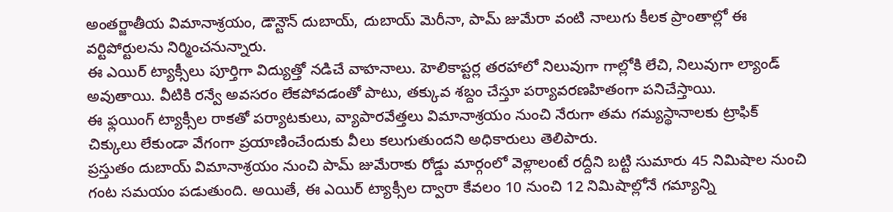అంతర్జాతీయ విమానాశ్రయం, డౌన్టౌన్ దుబాయ్, దుబాయ్ మెరీనా, పామ్ జుమేరా వంటి నాలుగు కీలక ప్రాంతాల్లో ఈ వర్టిపోర్టులను నిర్మించనున్నారు.
ఈ ఎయిర్ ట్యాక్సీలు పూర్తిగా విద్యుత్తో నడిచే వాహనాలు. హెలికాప్టర్ల తరహాలో నిలువుగా గాల్లోకి లేచి, నిలువుగా ల్యాండ్ అవుతాయి. వీటికి రన్వే అవసరం లేకపోవడంతో పాటు, తక్కువ శబ్దం చేస్తూ పర్యావరణహితంగా పనిచేస్తాయి.
ఈ ఫ్లయింగ్ ట్యాక్సీల రాకతో పర్యాటకులు, వ్యాపారవేత్తలు విమానాశ్రయం నుంచి నేరుగా తమ గమ్యస్థానాలకు ట్రాఫిక్ చిక్కులు లేకుండా వేగంగా ప్రయాణించేందుకు వీలు కలుగుతుందని అధికారులు తెలిపారు.
ప్రస్తుతం దుబాయ్ విమానాశ్రయం నుంచి పామ్ జుమేరాకు రోడ్డు మార్గంలో వెళ్లాలంటే రద్దీని బట్టి సుమారు 45 నిమిషాల నుంచి గంట సమయం పడుతుంది. అయితే, ఈ ఎయిర్ ట్యాక్సీల ద్వారా కేవలం 10 నుంచి 12 నిమిషాల్లోనే గమ్యాన్ని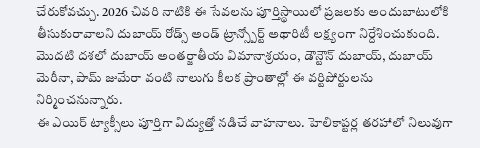చేరుకోవచ్చు. 2026 చివరి నాటికి ఈ సేవలను పూర్తిస్థాయిలో ప్రజలకు అందుబాటులోకి తీసుకురావాలని దుబాయ్ రోడ్స్ అండ్ ట్రాన్స్పోర్ట్ అథారిటీ లక్ష్యంగా నిర్దేశించుకుంది.
మొదటి దశలో దుబాయ్ అంతర్జాతీయ విమానాశ్రయం, డౌన్టౌన్ దుబాయ్, దుబాయ్ మెరీనా, పామ్ జుమేరా వంటి నాలుగు కీలక ప్రాంతాల్లో ఈ వర్టిపోర్టులను నిర్మించనున్నారు.
ఈ ఎయిర్ ట్యాక్సీలు పూర్తిగా విద్యుత్తో నడిచే వాహనాలు. హెలికాప్టర్ల తరహాలో నిలువుగా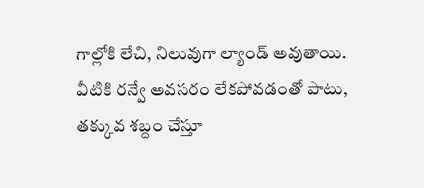గాల్లోకి లేచి, నిలువుగా ల్యాండ్ అవుతాయి. వీటికి రన్వే అవసరం లేకపోవడంతో పాటు, తక్కువ శబ్దం చేస్తూ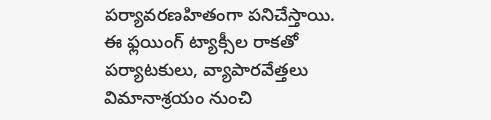పర్యావరణహితంగా పనిచేస్తాయి.
ఈ ఫ్లయింగ్ ట్యాక్సీల రాకతో పర్యాటకులు, వ్యాపారవేత్తలు విమానాశ్రయం నుంచి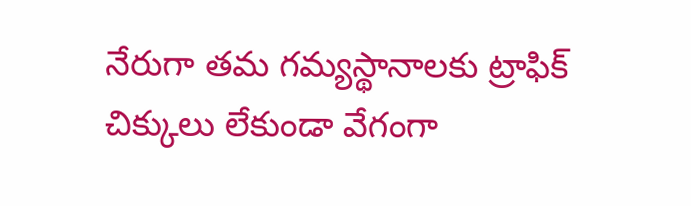నేరుగా తమ గమ్యస్థానాలకు ట్రాఫిక్ చిక్కులు లేకుండా వేగంగా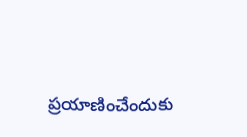ప్రయాణించేందుకు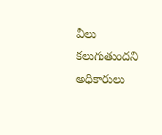వీలు కలుగుతుందని అధికారులు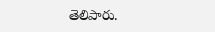తెలిపారు.